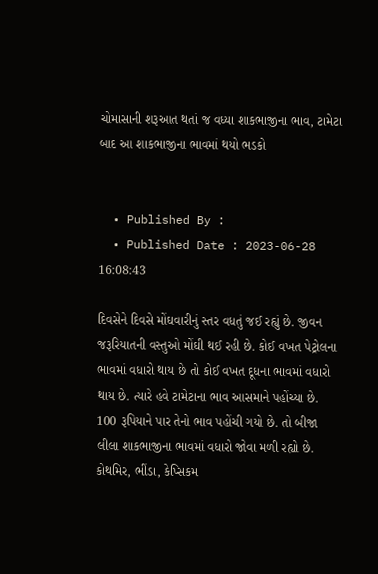ચોમાસાની શરૂઆત થતાં જ વધ્યા શાકભાજીના ભાવ, ટામેટા બાદ આ શાકભાજીના ભાવમાં થયો ભડકો


  • Published By :
  • Published Date : 2023-06-28 16:08:43

દિવસેને દિવસે મોંઘવારીનું સ્તર વધતું જઈ રહ્યું છે. જીવન જરૂરિયાતની વસ્તુઓ મોંઘી થઈ રહી છે. કોઈ વખત પેટ્રોલના ભાવમાં વધારો થાય છે તો કોઈ વખત દૂધના ભાવમાં વધારો થાય છે. ત્યારે હવે ટામેટાના ભાવ આસમાને પહોંચ્યા છે. 100 રૂપિયાને પાર તેનો ભાવ પહોંચી ગયો છે. તો બીજા લીલા શાકભાજીના ભાવમાં વધારો જોવા મળી રહ્યો છે. કોથમિર, ભીંડા, કેપ્સિકમ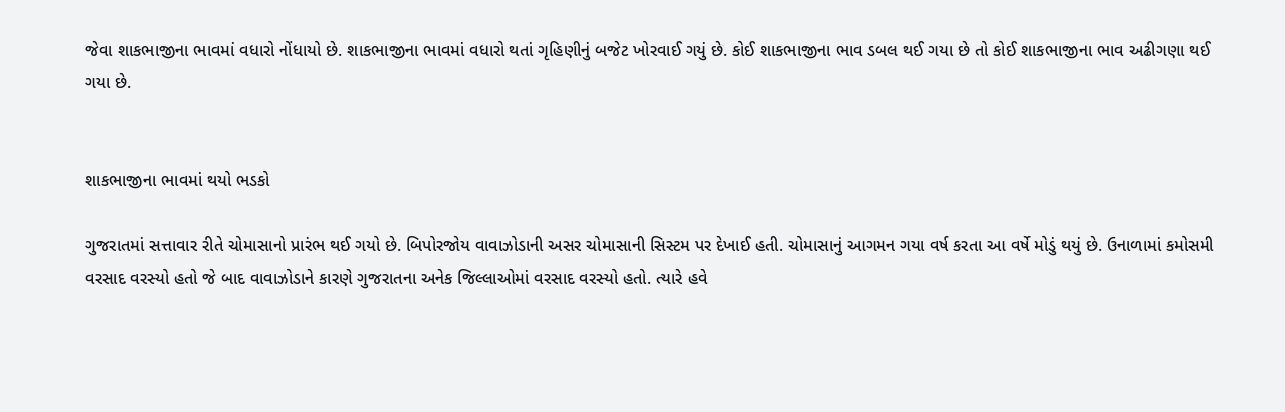જેવા શાકભાજીના ભાવમાં વધારો નોંધાયો છે. શાકભાજીના ભાવમાં વધારો થતાં ગૃહિણીનું બજેટ ખોરવાઈ ગયું છે. કોઈ શાકભાજીના ભાવ ડબલ થઈ ગયા છે તો કોઈ શાકભાજીના ભાવ અઢીગણા થઈ ગયા છે.


શાકભાજીના ભાવમાં થયો ભડકો

ગુજરાતમાં સત્તાવાર રીતે ચોમાસાનો પ્રારંભ થઈ ગયો છે. બિપોરજોય વાવાઝોડાની અસર ચોમાસાની સિસ્ટમ પર દેખાઈ હતી. ચોમાસાનું આગમન ગયા વર્ષ કરતા આ વર્ષે મોડું થયું છે. ઉનાળામાં કમોસમી વરસાદ વરસ્યો હતો જે બાદ વાવાઝોડાને કારણે ગુજરાતના અનેક જિલ્લાઓમાં વરસાદ વરસ્યો હતો. ત્યારે હવે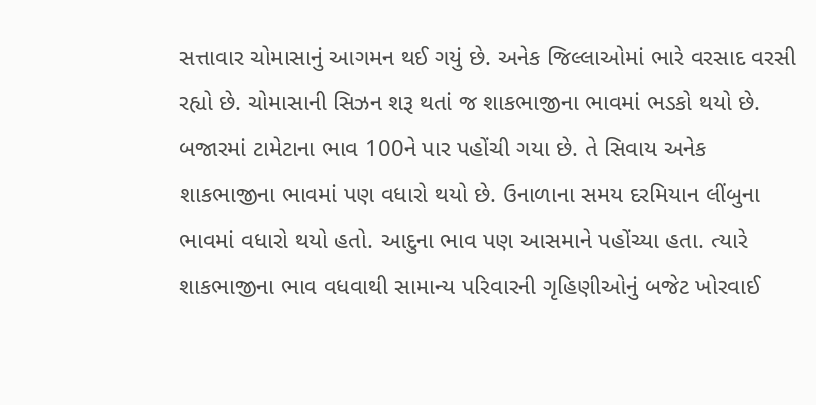સત્તાવાર ચોમાસાનું આગમન થઈ ગયું છે. અનેક જિલ્લાઓમાં ભારે વરસાદ વરસી રહ્યો છે. ચોમાસાની સિઝન શરૂ થતાં જ શાકભાજીના ભાવમાં ભડકો થયો છે. બજારમાં ટામેટાના ભાવ 100ને પાર પહોંચી ગયા છે. તે સિવાય અનેક શાકભાજીના ભાવમાં પણ વધારો થયો છે. ઉનાળાના સમય દરમિયાન લીંબુના ભાવમાં વધારો થયો હતો. આદુના ભાવ પણ આસમાને પહોંચ્યા હતા. ત્યારે શાકભાજીના ભાવ વધવાથી સામાન્ય પરિવારની ગૃહિણીઓનું બજેટ ખોરવાઈ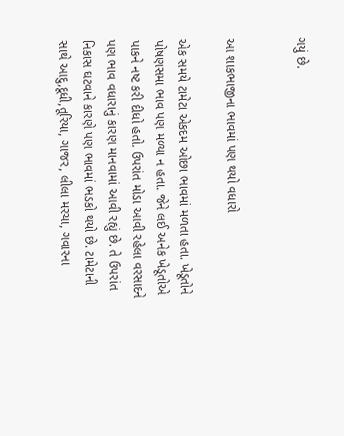ગયું છે.


આ શાકભાજીના ભાવમાં પણ થયો વધારો

એક સમયે ટામેટા એકદમ ઓછા ભાવમાં મળતા હતા. ખેડૂતોને પોષણસમા ભાવ પણ મળ્યા ન હતા. જેને લઈ અનેક ખેડૂતોએ પાકને નષ્ટ કરી દીધો હતો. ઉપરાંત મોડા આવી રહેલા વરસાદને પણ ભાવ વધારાનું કારણ માનવામાં આવી રહ્યું છે. તે ઉપરાંત નિકાસ ઘટવાને કારણે પણ ભાવમાં ભડકો થયો છે. ટામેટાની સાથે આદુ,દૂધી,તૂરિયા, ગાજર, લીલા મરચા, ગવારના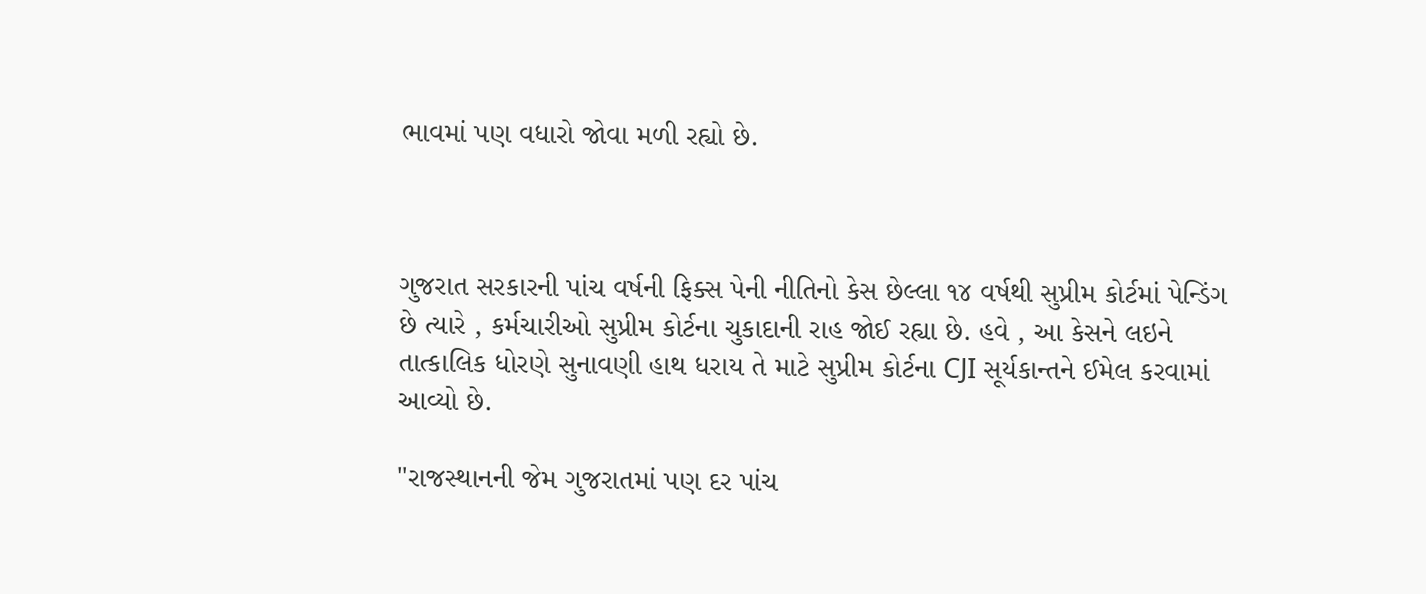ભાવમાં પણ વધારો જોવા મળી રહ્યો છે.



ગુજરાત સરકારની પાંચ વર્ષની ફિક્સ પેની નીતિનો કેસ છેલ્લા ૧૪ વર્ષથી સુપ્રીમ કોર્ટમાં પેન્ડિંગ છે ત્યારે , કર્મચારીઓ સુપ્રીમ કોર્ટના ચુકાદાની રાહ જોઈ રહ્યા છે. હવે , આ કેસને લઇને તાત્કાલિક ધોરણે સુનાવણી હાથ ધરાય તે માટે સુપ્રીમ કોર્ટના CJI સૂર્યકાન્તને ઈમેલ કરવામાં આવ્યો છે.

"રાજસ્થાનની જેમ ગુજરાતમાં પણ દર પાંચ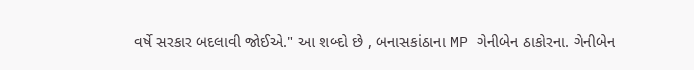વર્ષે સરકાર બદલાવી જોઈએ." આ શબ્દો છે , બનાસકાંઠાના MP ગેનીબેન ઠાકોરના. ગેનીબેન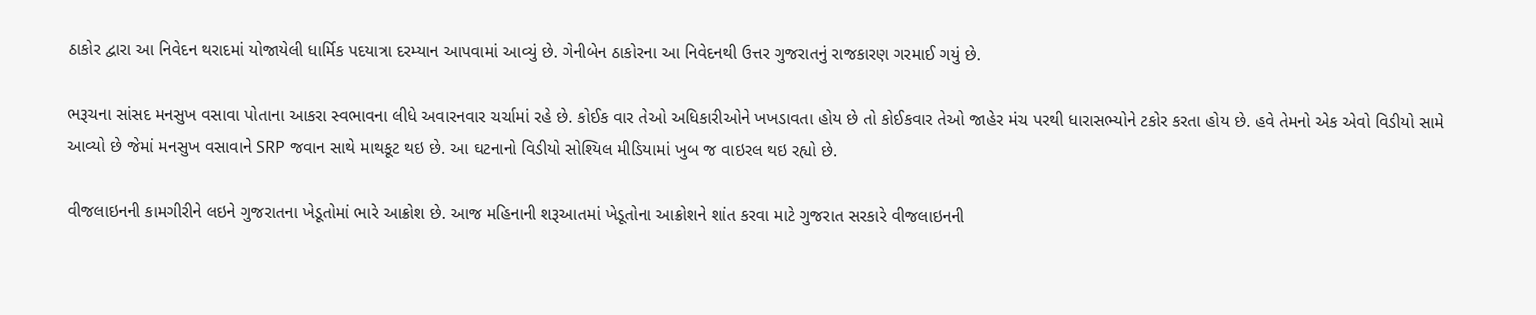ઠાકોર દ્વારા આ નિવેદન થરાદમાં યોજાયેલી ધાર્મિક પદયાત્રા દરમ્યાન આપવામાં આવ્યું છે. ગેનીબેન ઠાકોરના આ નિવેદનથી ઉત્તર ગુજરાતનું રાજકારણ ગરમાઈ ગયું છે.

ભરૂચના સાંસદ મનસુખ વસાવા પોતાના આકરા સ્વભાવના લીધે અવારનવાર ચર્ચામાં રહે છે. કોઈક વાર તેઓ અધિકારીઓને ખખડાવતા હોય છે તો કોઈકવાર તેઓ જાહેર મંચ પરથી ધારાસભ્યોને ટકોર કરતા હોય છે. હવે તેમનો એક એવો વિડીયો સામે આવ્યો છે જેમાં મનસુખ વસાવાને SRP જવાન સાથે માથકૂટ થઇ છે. આ ઘટનાનો વિડીયો સોશ્યિલ મીડિયામાં ખુબ જ વાઇરલ થઇ રહ્યો છે.

વીજલાઇનની કામગીરીને લઇને ગુજરાતના ખેડૂતોમાં ભારે આક્રોશ છે. આજ મહિનાની શરૂઆતમાં ખેડૂતોના આક્રોશને શાંત કરવા માટે ગુજરાત સરકારે વીજલાઇનની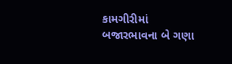કામગીરીમાં બજારભાવના બે ગણા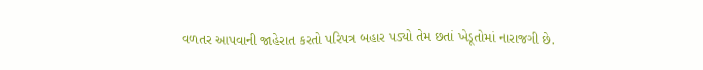વળતર આપવાની જાહેરાત કરતો પરિપત્ર બહાર પડ્યો તેમ છતાં ખેડૂતોમાં નારાજગી છે.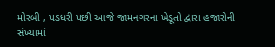મોરબી , પડધરી પછી આજે જામનગરના ખેડૂતો દ્વારા હજારોની સંખ્યામાં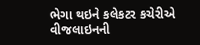ભેગા થઇને કલેકટર કચેરીએ વીજલાઇનની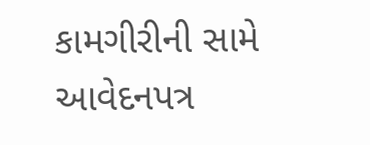કામગીરીની સામે આવેદનપત્ર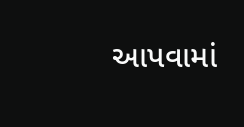આપવામાં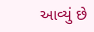આવ્યું છે